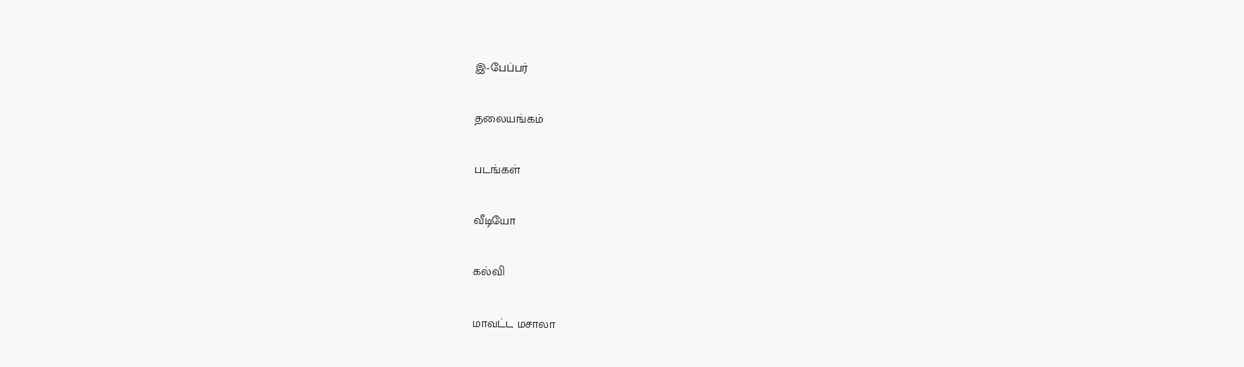இ-பேப்பர்

தலையங்கம்

படங்கள்

வீடியோ

கல்வி

மாவட்ட மசாலா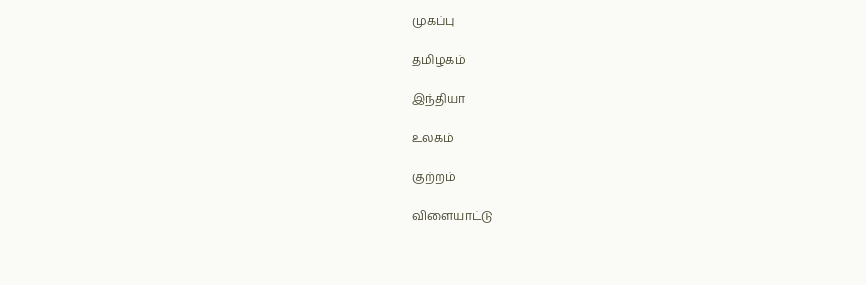முகப்பு

தமிழகம்

இந்தியா

உலகம்

குற்றம்

விளையாட்டு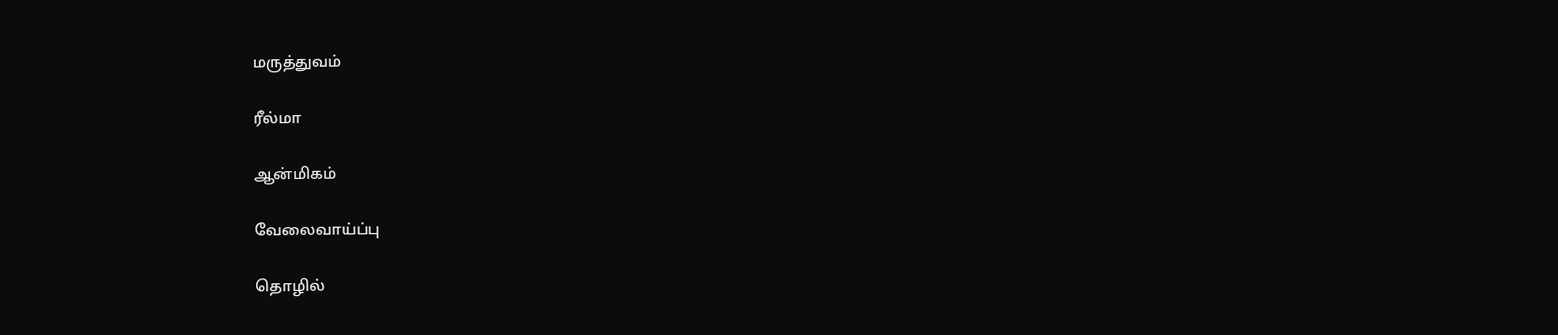மருத்துவம்

ரீல்மா

ஆன்மிகம்

வேலைவாய்ப்பு

தொழில்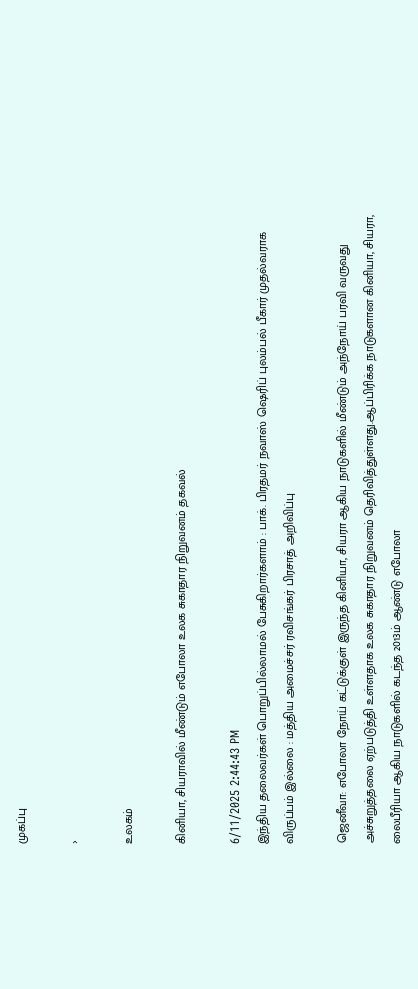முகப்பு

›

உலகம்

கினியா, சியராவில் மீண்டும் எபோலா உலக சுகாதார நிறுவனம் தகவல்

6/11/2025 2:44:43 PM
இந்திய தலைவர்கள் பொறுப்பில்லாமல் பேசுகிறார்களாம் : பாக். பிரதமர் நவாஸ் ஷெரிப் புலம்பல் பீகார் முதல்வராக விருப்பம் இல்லை : மத்திய அமைச்சர் ரவிசங்கர் பிரசாத் அறிவிப்பு

ஜெனீவா: எபோலா நோய் கட்டுக்குள் இருந்த கினியா, சியரா ஆகிய நாடுகளில் மீண்டும் அந்நோய் பரவி வருவது அச்சுறுத்தலை ஏற்படுத்தி உள்ளதாக உலக சுகாதார நிறுவனம் தெரிவித்துள்ளது.ஆப்பிரிக்க நாடுகளான கினியா, சியரா, லைபீரியா ஆகிய நாடுகளில் கடந்த 2013ம் ஆண்டு எபோலா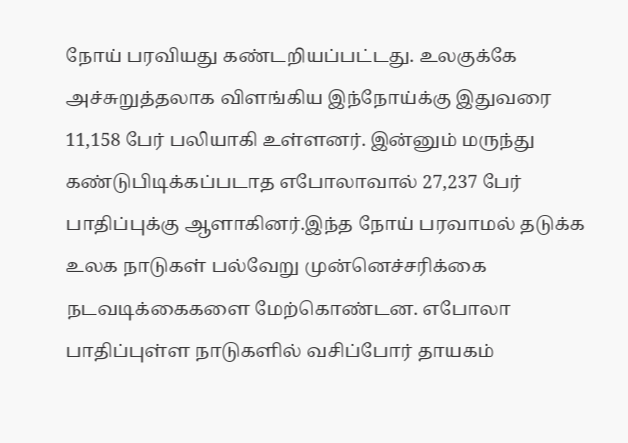நோய் பரவியது கண்டறியப்பட்டது. உலகுக்கே அச்சுறுத்தலாக விளங்கிய இந்நோய்க்கு இதுவரை 11,158 பேர் பலியாகி உள்ளனர். இன்னும் மருந்து கண்டுபிடிக்கப்படாத எபோலாவால் 27,237 பேர் பாதிப்புக்கு ஆளாகினர்.இந்த நோய் பரவாமல் தடுக்க உலக நாடுகள் பல்வேறு முன்னெச்சரிக்கை நடவடிக்கைகளை மேற்கொண்டன. எபோலா பாதிப்புள்ள நாடுகளில் வசிப்போர் தாயகம்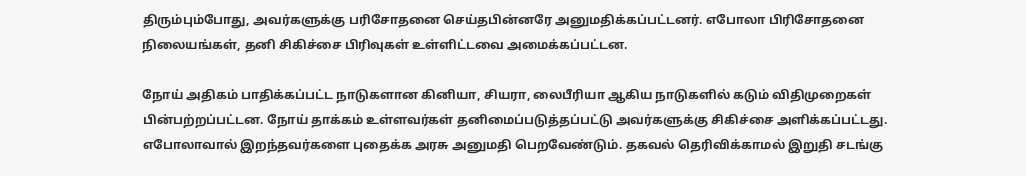திரும்பும்போது, அவர்களுக்கு பரிசோதனை செய்தபின்னரே அனுமதிக்கப்பட்டனர். எபோலா பிரிசோதனை நிலையங்கள், தனி சிகிச்சை பிரிவுகள் உள்ளிட்டவை அமைக்கப்பட்டன.

நோய் அதிகம் பாதிக்கப்பட்ட நாடுகளான கினியா, சியரா, லைபீரியா ஆகிய நாடுகளில் கடும் விதிமுறைகள் பின்பற்றப்பட்டன. நோய் தாக்கம் உள்ளவர்கள் தனிமைப்படுத்தப்பட்டு அவர்களுக்கு சிகிச்சை அளிக்கப்பட்டது. எபோலாவால் இறந்தவர்களை புதைக்க அரசு அனுமதி பெறவேண்டும். தகவல் தெரிவிக்காமல் இறுதி சடங்கு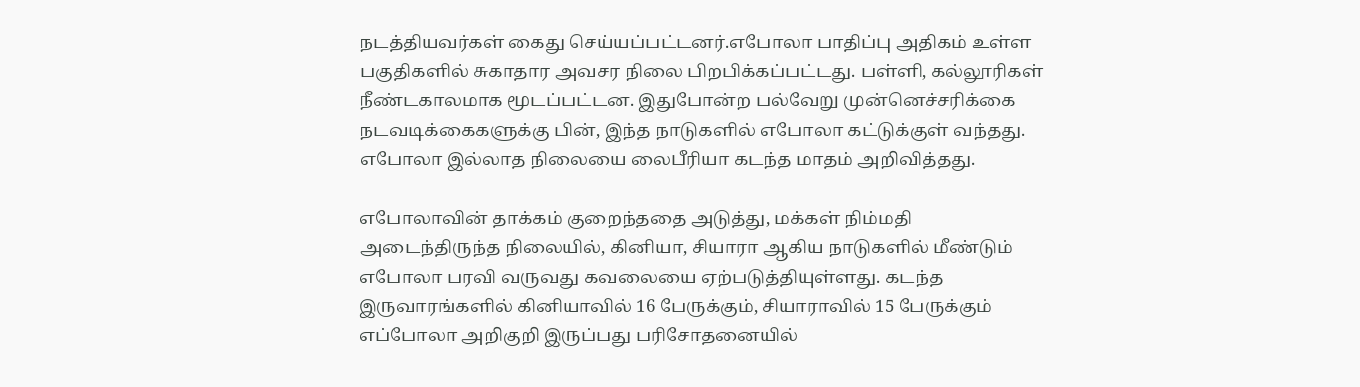நடத்தியவர்கள் கைது செய்யப்பட்டனர்.எபோலா பாதிப்பு அதிகம் உள்ள பகுதிகளில் சுகாதார அவசர நிலை பிறபிக்கப்பட்டது. பள்ளி, கல்லூரிகள் நீண்டகாலமாக மூடப்பட்டன. இதுபோன்ற பல்வேறு முன்னெச்சரிக்கை நடவடிக்கைகளுக்கு பின், இந்த நாடுகளில் எபோலா கட்டுக்குள் வந்தது. எபோலா இல்லாத நிலையை லைபீரியா கடந்த மாதம் அறிவித்தது.

எபோலாவின் தாக்கம் குறைந்ததை அடுத்து, மக்கள் நிம்மதி அடைந்திருந்த நிலையில், கினியா, சியாரா ஆகிய நாடுகளில் மீண்டும் எபோலா பரவி வருவது கவலையை ஏற்படுத்தியுள்ளது. கடந்த இருவாரங்களில் கினியாவில் 16 பேருக்கும், சியாராவில் 15 பேருக்கும் எப்போலா அறிகுறி இருப்பது பரிசோதனையில்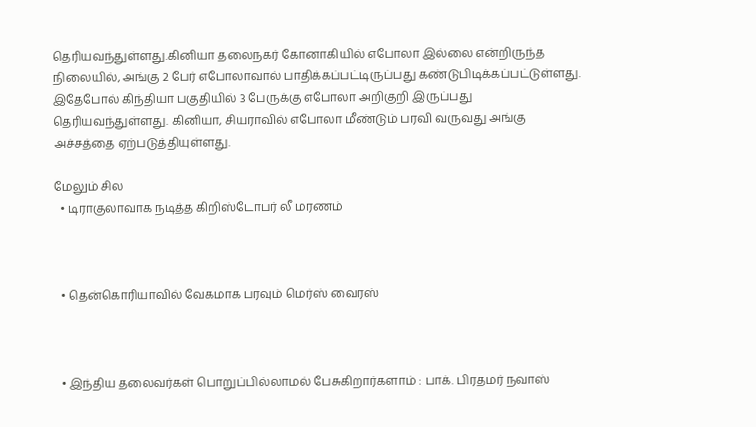தெரியவந்துள்ளது.கினியா தலைநகர் கோனாகியில் எபோலா இல்லை என்றிருந்த நிலையில், அங்கு 2 பேர் எபோலாவால் பாதிக்கப்பட்டிருப்பது கண்டுபிடிக்கப்பட்டுள்ளது. இதேபோல் கிந்தியா பகுதியில் 3 பேருக்கு எபோலா அறிகுறி இருப்பது தெரியவந்துள்ளது. கினியா, சியராவில் எபோலா மீண்டும் பரவி வருவது அங்கு அச்சத்தை ஏற்படுத்தியுள்ளது.

மேலும் சில
  • டிராகுலாவாக நடித்த கிறிஸ்டோபர் லீ மரணம்



  • தென்கொரியாவில் வேகமாக பரவும் மெர்ஸ் வைரஸ்



  • இந்திய தலைவர்கள் பொறுப்பில்லாமல் பேசுகிறார்களாம் : பாக். பிரதமர் நவாஸ்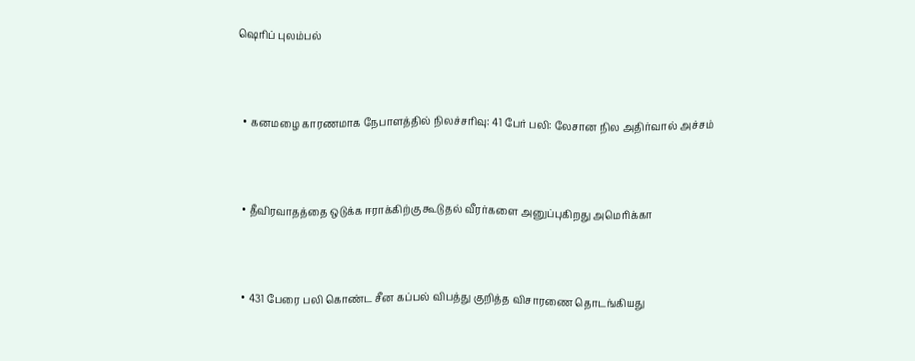ஷெரிப் புலம்பல்



  • கனமழை காரணமாக நேபாளத்தில் நிலச்சரிவு: 41 பேர் பலி: லேசான நில அதிர்வால் அச்சம்



  • தீவிரவாதத்தை ஒடுக்க ஈராக்கிற்கு கூடுதல் வீரர்களை அனுப்புகிறது அமெரிக்கா



  • 431 பேரை பலி கொண்ட சீன கப்பல் விபத்து குறித்த விசாரணை தொடங்கியது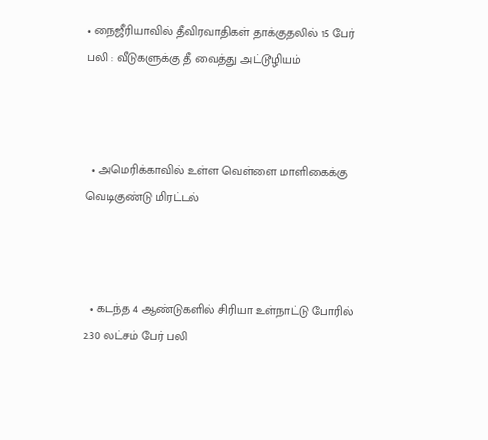• நைஜீரியாவில் தீவிரவாதிகள் தாக்குதலில் 15 பேர் பலி : வீடுகளுக்கு தீ வைத்து அட்டூழியம்



  • அமெரிக்காவில் உள்ள வெள்ளை மாளிகைக்கு வெடிகுண்டு மிரட்டல்



  • கடந்த 4 ஆண்டுகளில் சிரியா உள்நாட்டு போரில் 2.30 லட்சம் பேர் பலி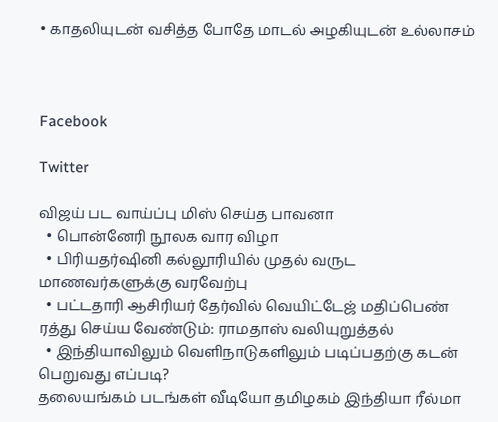• காதலியுடன் வசித்த போதே மாடல் அழகியுடன் உல்லாசம்



Facebook

Twitter

விஜய் பட வாய்ப்பு மிஸ் செய்த பாவனா
  • பொன்னேரி நூலக வார விழா
  • பிரியதர்ஷினி கல்லூரியில் முதல் வருட மாணவர்களுக்கு வரவேற்பு
  • பட்டதாரி ஆசிரியர் தேர்வில் வெயிட்டேஜ் மதிப்பெண் ரத்து செய்ய வேண்டும்: ராமதாஸ் வலியுறுத்தல்
  • இந்தியாவிலும் வெளிநாடுகளிலும் படிப்பதற்கு கடன் பெறுவது எப்படி?
தலையங்கம் படங்கள் வீடியோ தமிழகம் இந்தியா ரீல்மா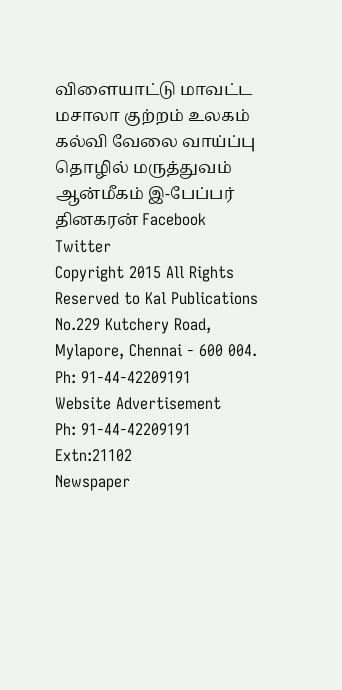விளையாட்டு மாவட்ட மசாலா குற்றம் உலகம் கல்வி வேலை வாய்ப்பு தொழில் மருத்துவம் ஆன்மீகம் இ-பேப்பர் தினகரன் Facebook Twitter
Copyright 2015 All Rights Reserved to Kal Publications
No.229 Kutchery Road, Mylapore, Chennai - 600 004. Ph: 91-44-42209191
Website Advertisement
Ph: 91-44-42209191 Extn:21102
Newspaper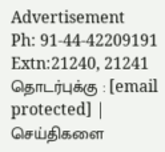Advertisement
Ph: 91-44-42209191 Extn:21240, 21241
தொடர்புக்கு : [email protected] | செய்திகளை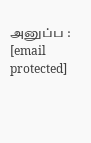அனுப்ப : [email protected]